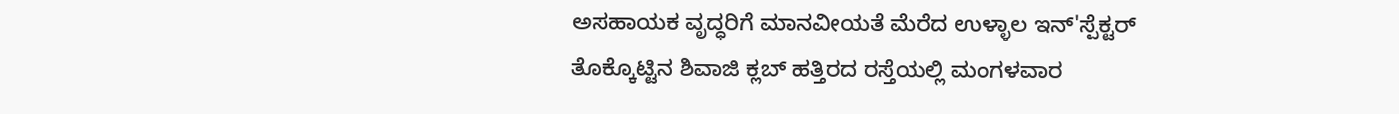ಅಸಹಾಯಕ ವೃದ್ಧರಿಗೆ ಮಾನವೀಯತೆ ಮೆರೆದ ಉಳ್ಳಾಲ ಇನ್'ಸ್ಪೆಕ್ಟರ್
ತೊಕ್ಕೊಟ್ಟಿನ ಶಿವಾಜಿ ಕ್ಲಬ್ ಹತ್ತಿರದ ರಸ್ತೆಯಲ್ಲಿ ಮಂಗಳವಾರ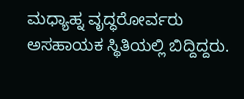ಮಧ್ಯಾಹ್ನ ವೃದ್ಧರೋರ್ವರು ಅಸಹಾಯಕ ಸ್ಥಿತಿಯಲ್ಲಿ ಬಿದ್ದಿದ್ದರು.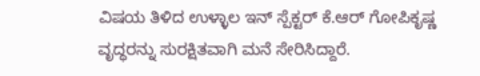ವಿಷಯ ತಿಳಿದ ಉಳ್ಳಾಲ ಇನ್ ಸ್ಪೆಕ್ಟರ್ ಕೆ.ಆರ್ ಗೋಪಿಕೃಷ್ಣ ವೃದ್ಧರನ್ನು ಸುರಕ್ಷಿತವಾಗಿ ಮನೆ ಸೇರಿಸಿದ್ದಾರೆ.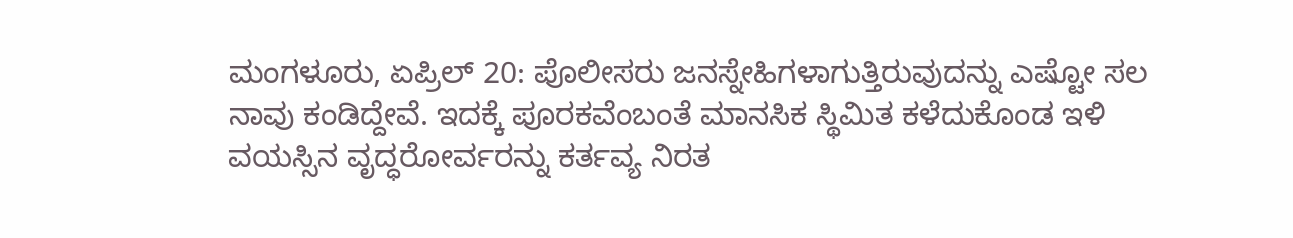ಮಂಗಳೂರು, ಏಪ್ರಿಲ್ 20: ಪೊಲೀಸರು ಜನಸ್ನೇಹಿಗಳಾಗುತ್ತಿರುವುದನ್ನು ಎಷ್ಟೋ ಸಲ ನಾವು ಕಂಡಿದ್ದೇವೆ. ಇದಕ್ಕೆ ಪೂರಕವೆಂಬಂತೆ ಮಾನಸಿಕ ಸ್ಥಿಮಿತ ಕಳೆದುಕೊಂಡ ಇಳಿ ವಯಸ್ಸಿನ ವೃದ್ಧರೋರ್ವರನ್ನು ಕರ್ತವ್ಯ ನಿರತ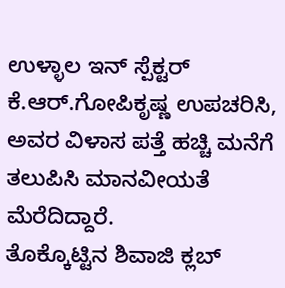ಉಳ್ಳಾಲ ಇನ್ ಸ್ಪೆಕ್ಟರ್ ಕೆ.ಆರ್.ಗೋಪಿಕೃಷ್ಣ ಉಪಚರಿಸಿ, ಅವರ ವಿಳಾಸ ಪತ್ತೆ ಹಚ್ಚಿ ಮನೆಗೆ ತಲುಪಿಸಿ ಮಾನವೀಯತೆ ಮೆರೆದಿದ್ದಾರೆ.
ತೊಕ್ಕೊಟ್ಟಿನ ಶಿವಾಜಿ ಕ್ಲಬ್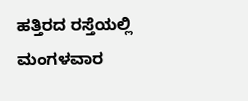ಹತ್ತಿರದ ರಸ್ತೆಯಲ್ಲಿ ಮಂಗಳವಾರ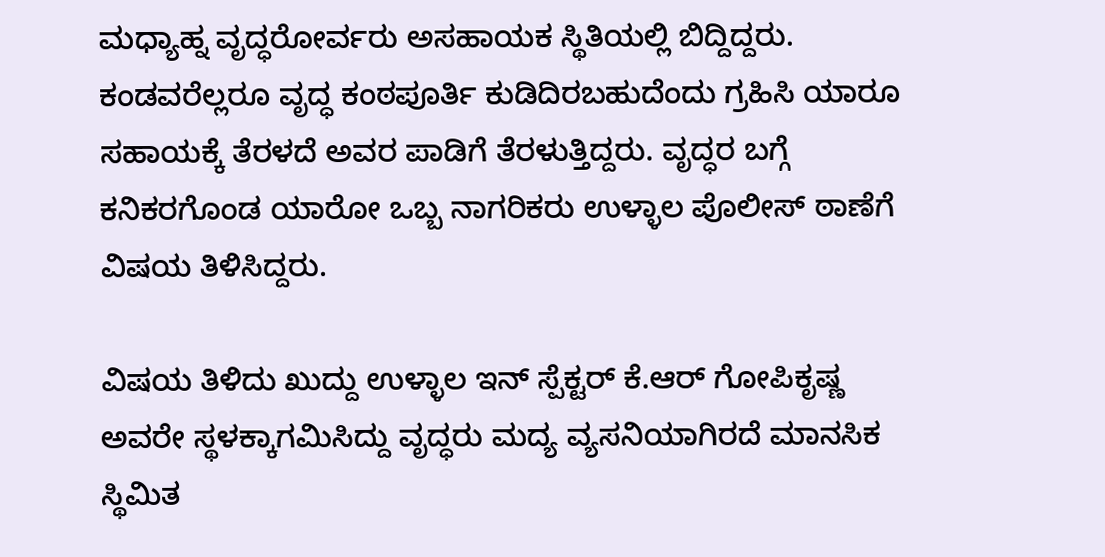ಮಧ್ಯಾಹ್ನ ವೃದ್ಧರೋರ್ವರು ಅಸಹಾಯಕ ಸ್ಥಿತಿಯಲ್ಲಿ ಬಿದ್ದಿದ್ದರು. ಕಂಡವರೆಲ್ಲರೂ ವೃದ್ಧ ಕಂಠಪೂರ್ತಿ ಕುಡಿದಿರಬಹುದೆಂದು ಗ್ರಹಿಸಿ ಯಾರೂ ಸಹಾಯಕ್ಕೆ ತೆರಳದೆ ಅವರ ಪಾಡಿಗೆ ತೆರಳುತ್ತಿದ್ದರು. ವೃದ್ಧರ ಬಗ್ಗೆ ಕನಿಕರಗೊಂಡ ಯಾರೋ ಒಬ್ಬ ನಾಗರಿಕರು ಉಳ್ಳಾಲ ಪೊಲೀಸ್ ಠಾಣೆಗೆ ವಿಷಯ ತಿಳಿಸಿದ್ದರು.

ವಿಷಯ ತಿಳಿದು ಖುದ್ದು ಉಳ್ಳಾಲ ಇನ್ ಸ್ಪೆಕ್ಟರ್ ಕೆ.ಆರ್ ಗೋಪಿಕೃಷ್ಣ ಅವರೇ ಸ್ಥಳಕ್ಕಾಗಮಿಸಿದ್ದು ವೃದ್ಧರು ಮದ್ಯ ವ್ಯಸನಿಯಾಗಿರದೆ ಮಾನಸಿಕ ಸ್ಥಿಮಿತ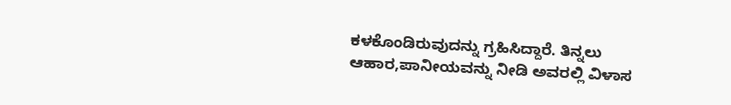ಕಳಕೊಂಡಿರುವುದನ್ನು ಗ್ರಹಿಸಿದ್ದಾರೆ. ತಿನ್ನಲು ಆಹಾರ,ಪಾನೀಯವನ್ನು ನೀಡಿ ಅವರಲ್ಲಿ ವಿಳಾಸ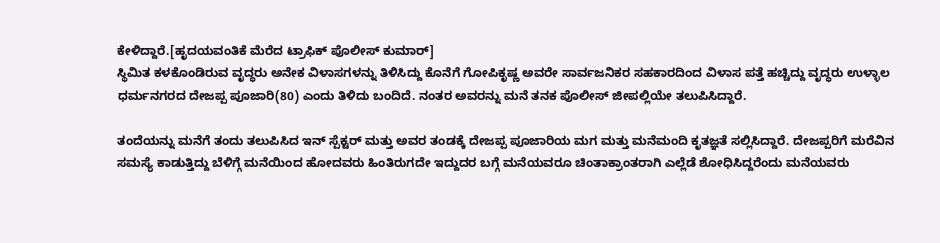ಕೇಳಿದ್ದಾರೆ.[ಹೃದಯವಂತಿಕೆ ಮೆರೆದ ಟ್ರಾಫಿಕ್ ಪೊಲೀಸ್ ಕುಮಾರ್]
ಸ್ಥಿಮಿತ ಕಳಕೊಂಡಿರುವ ವೃದ್ಧರು ಅನೇಕ ವಿಳಾಸಗಳನ್ನು ತಿಳಿಸಿದ್ದು ಕೊನೆಗೆ ಗೋಪಿಕೃಷ್ಣ ಅವರೇ ಸಾರ್ವಜನಿಕರ ಸಹಕಾರದಿಂದ ವಿಳಾಸ ಪತ್ತೆ ಹಚ್ಚಿದ್ದು ವೃದ್ಧರು ಉಳ್ಳಾಲ ಧರ್ಮನಗರದ ದೇಜಪ್ಪ ಪೂಜಾರಿ(80) ಎಂದು ತಿಳಿದು ಬಂದಿದೆ. ನಂತರ ಅವರನ್ನು ಮನೆ ತನಕ ಪೊಲೀಸ್ ಜೀಪಲ್ಲಿಯೇ ತಲುಪಿಸಿದ್ದಾರೆ.

ತಂದೆಯನ್ನು ಮನೆಗೆ ತಂದು ತಲುಪಿಸಿದ ಇನ್ ಸ್ಪೆಕ್ಟರ್ ಮತ್ತು ಅವರ ತಂಡಕ್ಕೆ ದೇಜಪ್ಪ ಪೂಜಾರಿಯ ಮಗ ಮತ್ತು ಮನೆಮಂದಿ ಕೃತಜ್ಞತೆ ಸಲ್ಲಿಸಿದ್ದಾರೆ. ದೇಜಪ್ಪರಿಗೆ ಮರೆವಿನ ಸಮಸ್ಯೆ ಕಾಡುತ್ತಿದ್ದು ಬೆಳಿಗ್ಗೆ ಮನೆಯಿಂದ ಹೋದವರು ಹಿಂತಿರುಗದೇ ಇದ್ದುದರ ಬಗ್ಗೆ ಮನೆಯವರೂ ಚಿಂತಾಕ್ರಾಂತರಾಗಿ ಎಲ್ಲೆಡೆ ಶೋಧಿಸಿದ್ದರೆಂದು ಮನೆಯವರು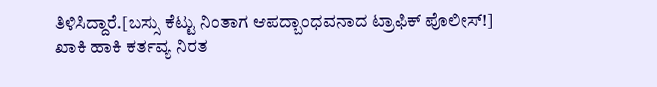ತಿಳಿಸಿದ್ದಾರೆ.[ಬಸ್ಸು ಕೆಟ್ಟು ನಿಂತಾಗ ಆಪದ್ಬಾಂಧವನಾದ ಟ್ರಾಫಿಕ್ ಪೊಲೀಸ್!]
ಖಾಕಿ ಹಾಕಿ ಕರ್ತವ್ಯ ನಿರತ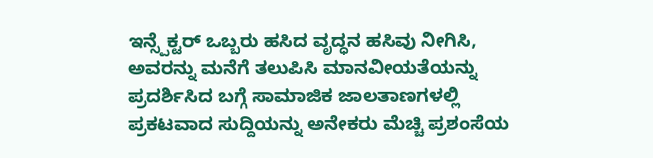ಇನ್ಸ್ಪೆಕ್ಟರ್ ಒಬ್ಬರು ಹಸಿದ ವೃದ್ಧನ ಹಸಿವು ನೀಗಿಸಿ, ಅವರನ್ನು ಮನೆಗೆ ತಲುಪಿಸಿ ಮಾನವೀಯತೆಯನ್ನು ಪ್ರದರ್ಶಿಸಿದ ಬಗ್ಗೆ ಸಾಮಾಜಿಕ ಜಾಲತಾಣಗಳಲ್ಲಿ ಪ್ರಕಟವಾದ ಸುದ್ದಿಯನ್ನು ಅನೇಕರು ಮೆಚ್ಚಿ ಪ್ರಶಂಸೆಯ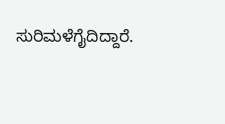ಸುರಿಮಳೆಗೈದಿದ್ದಾರೆ.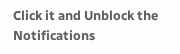Click it and Unblock the Notifications